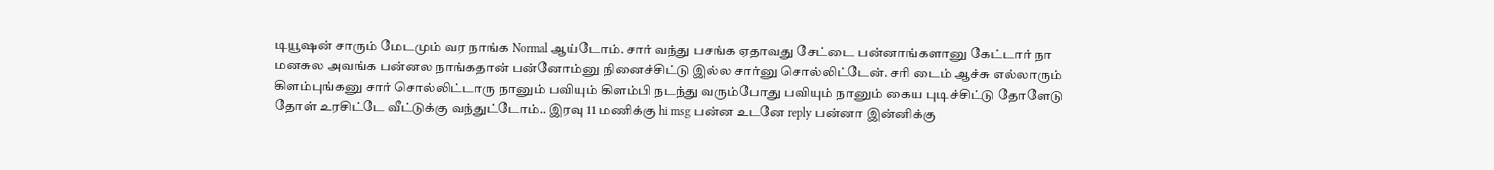டியூஷன் சாரும் மேடமும் வர நாங்க Normal ஆய்டோம். சார் வந்து பசங்க ஏதாவது சேட்டை பன்னாங்களானு கேட்டார் நா மனசுல அவங்க பன்னல நாங்கதான் பன்னோம்னு நினைச்சிட்டு இல்ல சார்னு சொல்லிட்டேன். சரி டைம் ஆச்சு எல்லாரும் கிளம்புங்கனு சார் சொல்லிட்டாரு நானும் பவியும் கிளம்பி நடந்து வரும்போது பவியும் நானும் கைய புடிச்சிட்டு தோளேடு தோள் உரசிட்டே வீட்டுக்கு வந்துட்டோம்.. இரவு 11 மணிக்கு hi msg பன்ன உடனே reply பன்னா இன்னிக்கு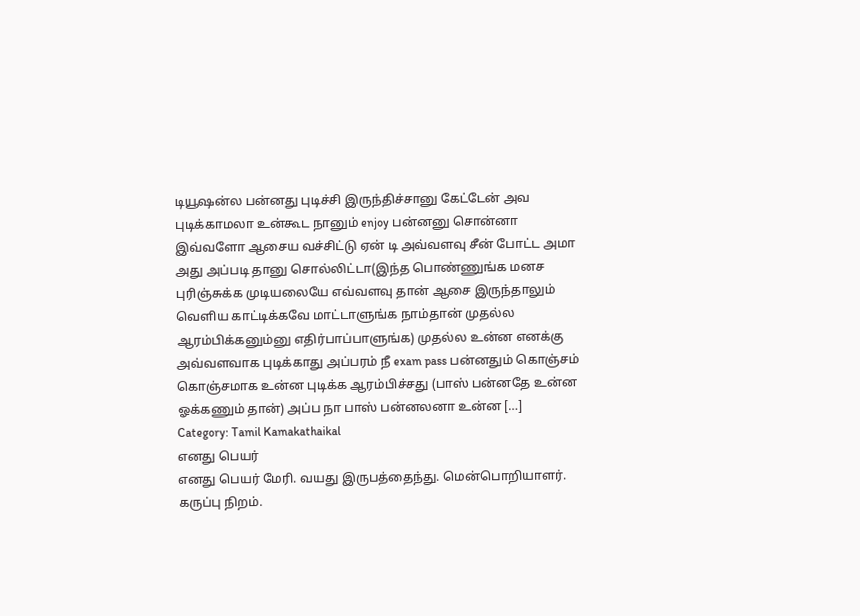டியூஷன்ல பன்னது புடிச்சி இருந்திச்சானு கேட்டேன் அவ புடிக்காமலா உன்கூட நானும் enjoy பன்னனு சொன்னா இவ்வளோ ஆசைய வச்சிட்டு ஏன் டி அவ்வளவு சீன் போட்ட அமா அது அப்படி தானு சொல்லிட்டா(இந்த பொண்ணுங்க மனச புரிஞ்சுக்க முடியலையே எவ்வளவு தான் ஆசை இருந்தாலும் வெளிய காட்டிக்கவே மாட்டாளுங்க நாம்தான் முதல்ல ஆரம்பிக்கனும்னு எதிர்பாப்பாளுங்க) முதல்ல உன்ன எனக்கு அவ்வளவாக புடிக்காது அப்பரம் நீ exam pass பன்னதும் கொஞ்சம் கொஞ்சமாக உன்ன புடிக்க ஆரம்பிச்சது (பாஸ் பன்னதே உன்ன ஓக்கணும் தான்) அப்ப நா பாஸ் பன்னலனா உன்ன […]
Category: Tamil Kamakathaikal
எனது பெயர்
எனது பெயர் மேரி. வயது இருபத்தைந்து. மென்பொறியாளர். கருப்பு நிறம்.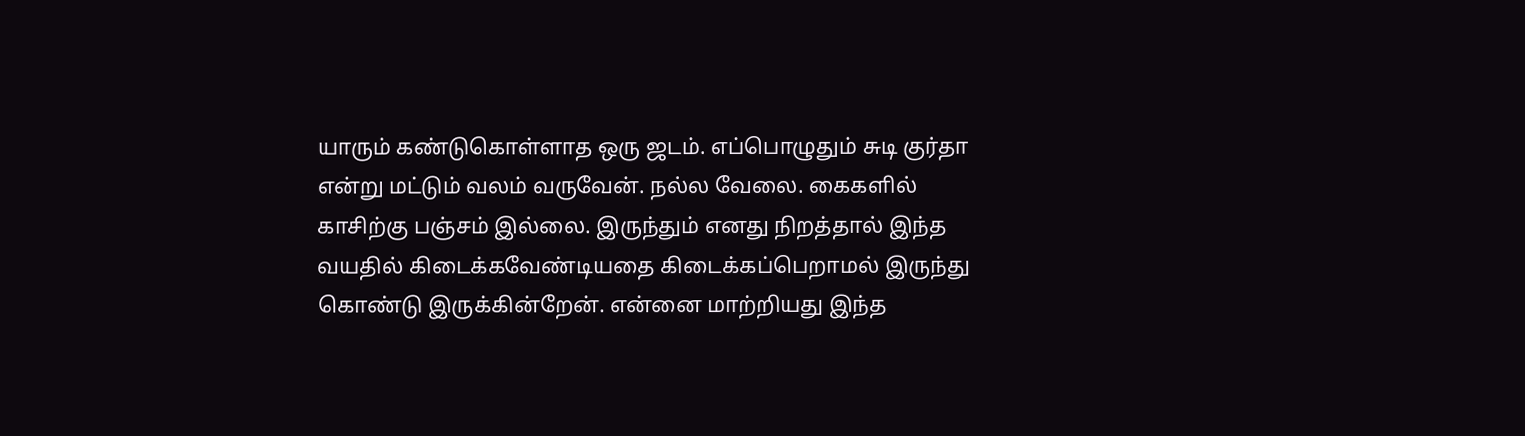யாரும் கண்டுகொள்ளாத ஒரு ஜடம். எப்பொழுதும் சுடி குர்தா என்று மட்டும் வலம் வருவேன். நல்ல வேலை. கைகளில் காசிற்கு பஞ்சம் இல்லை. இருந்தும் எனது நிறத்தால் இந்த வயதில் கிடைக்கவேண்டியதை கிடைக்கப்பெறாமல் இருந்து கொண்டு இருக்கின்றேன். என்னை மாற்றியது இந்த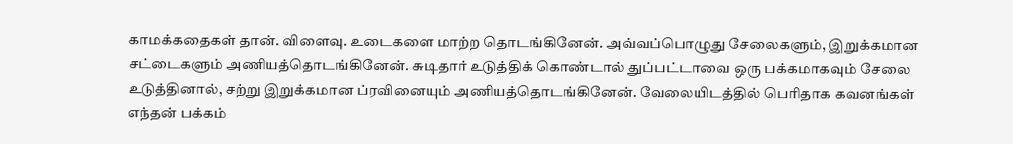காமக்கதைகள் தான். விளைவு. உடைகளை மாற்ற தொடங்கினேன். அவ்வப்பொழுது சேலைகளும், இறுக்கமான சட்டைகளும் அணியத்தொடங்கினேன். சுடிதார் உடுத்திக் கொண்டால் துப்பட்டாவை ஒரு பக்கமாகவும் சேலை உடுத்தினால், சற்று இறுக்கமான ப்ரவினையும் அணியத்தொடங்கினேன். வேலையிடத்தில் பெரிதாக கவனங்கள் எந்தன் பக்கம்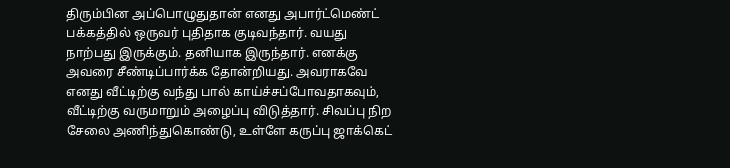திரும்பின அப்பொழுதுதான் எனது அபார்ட்மெண்ட் பக்கத்தில் ஒருவர் புதிதாக குடிவந்தார். வயது நாற்பது இருக்கும். தனியாக இருந்தார். எனக்கு அவரை சீண்டிப்பார்க்க தோன்றியது. அவராகவே எனது வீட்டிற்கு வந்து பால் காய்ச்சப்போவதாகவும், வீட்டிற்கு வருமாறும் அழைப்பு விடுத்தார். சிவப்பு நிற சேலை அணிந்துகொண்டு, உள்ளே கருப்பு ஜாக்கெட்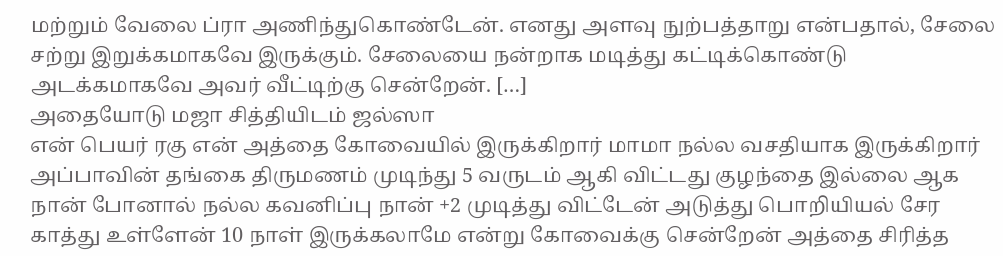மற்றும் வேலை ப்ரா அணிந்துகொண்டேன். எனது அளவு நுற்பத்தாறு என்பதால், சேலை சற்று இறுக்கமாகவே இருக்கும். சேலையை நன்றாக மடித்து கட்டிக்கொண்டு அடக்கமாகவே அவர் வீட்டிற்கு சென்றேன். […]
அதையோடு மஜா சித்தியிடம் ஜல்ஸா
என் பெயர் ரகு என் அத்தை கோவையில் இருக்கிறார் மாமா நல்ல வசதியாக இருக்கிறார் அப்பாவின் தங்கை திருமணம் முடிந்து 5 வருடம் ஆகி விட்டது குழந்தை இல்லை ஆக நான் போனால் நல்ல கவனிப்பு நான் +2 முடித்து விட்டேன் அடுத்து பொறியியல் சேர காத்து உள்ளேன் 10 நாள் இருக்கலாமே என்று கோவைக்கு சென்றேன் அத்தை சிரித்த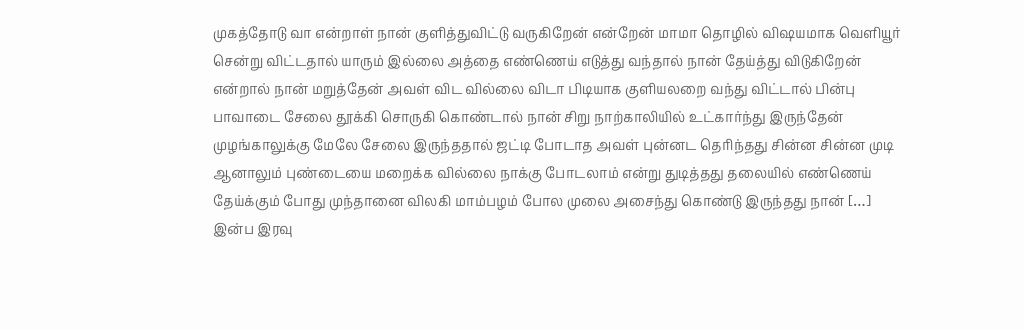முகத்தோடு வா என்றாள் நான் குளித்துவிட்டு வருகிறேன் என்றேன் மாமா தொழில் விஷயமாக வெளியூர் சென்று விட்டதால் யாரும் இல்லை அத்தை எண்ணெய் எடுத்து வந்தால் நான் தேய்த்து விடுகிறேன் என்றால் நான் மறுத்தேன் அவள் விட வில்லை விடா பிடியாக குளியலறை வந்து விட்டால் பின்பு பாவாடை சேலை தூக்கி சொருகி கொண்டால் நான் சிறு நாற்காலியில் உட்கார்ந்து இருந்தேன் முழங்காலுக்கு மேலே சேலை இருந்ததால் ஜட்டி போடாத அவள் புன்னட தெரிந்தது சின்ன சின்ன முடி ஆனாலும் புண்டையை மறைக்க வில்லை நாக்கு போடலாம் என்று துடித்தது தலையில் எண்ணெய் தேய்க்கும் போது முந்தானை விலகி மாம்பழம் போல முலை அசைந்து கொண்டு இருந்தது நான் […]
இன்ப இரவு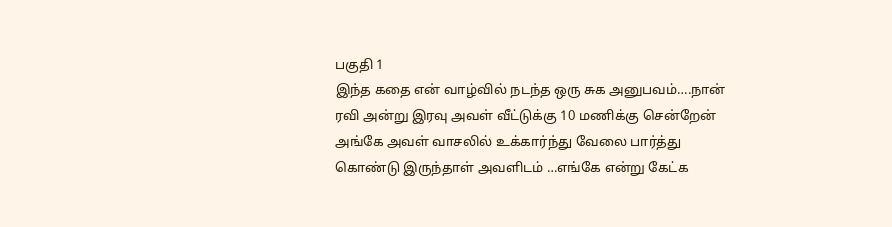பகுதி 1
இந்த கதை என் வாழ்வில் நடந்த ஒரு சுக அனுபவம்….நான் ரவி அன்று இரவு அவள் வீட்டுக்கு 10 மணிக்கு சென்றேன் அங்கே அவள் வாசலில் உக்கார்ந்து வேலை பார்த்து கொண்டு இருந்தாள் அவளிடம் …எங்கே என்று கேட்க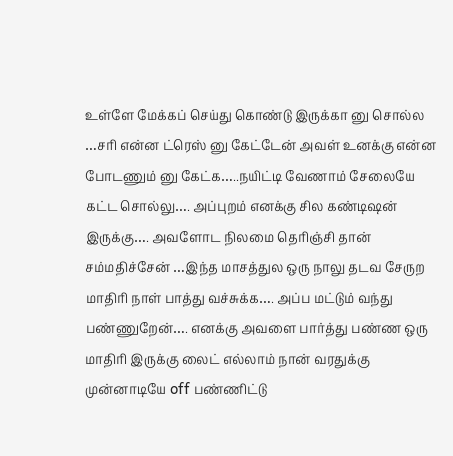உள்ளே மேக்கப் செய்து கொண்டு இருக்கா னு சொல்ல …சரி என்ன ட்ரெஸ் னு கேட்டேன் அவள் உனக்கு என்ன போடணும் னு கேட்க…..நயிட்டி வேணாம் சேலையே கட்ட சொல்லு…. அப்புறம் எனக்கு சில கண்டிஷன் இருக்கு…. அவளோட நிலமை தெரிஞ்சி தான் சம்மதிச்சேன் …இந்த மாசத்துல ஒரு நாலு தடவ சேருற மாதிரி நாள் பாத்து வச்சுக்க…. அப்ப மட்டும் வந்து பண்ணுறேன்…. எனக்கு அவளை பார்த்து பண்ண ஒரு மாதிரி இருக்கு லைட் எல்லாம் நான் வரதுக்கு முன்னாடியே off பண்ணிட்டு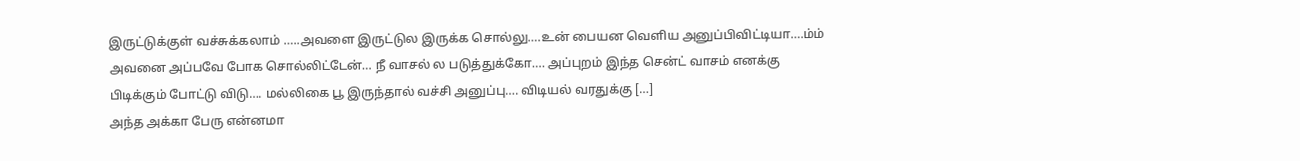இருட்டுக்குள் வச்சுக்கலாம் …..அவளை இருட்டுல இருக்க சொல்லு….உன் பையன வெளிய அனுப்பிவிட்டியா….ம்ம் அவனை அப்பவே போக சொல்லிட்டேன்… நீ வாசல் ல படுத்துக்கோ…. அப்புறம் இந்த சென்ட் வாசம் எனக்கு பிடிக்கும் போட்டு விடு…. மல்லிகை பூ இருந்தால் வச்சி அனுப்பு…. விடியல் வரதுக்கு […]
அந்த அக்கா பேரு என்னமா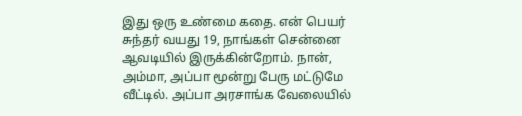இது ஒரு உண்மை கதை. என் பெயர் சுந்தர் வயது 19, நாங்கள் சென்னை ஆவடியில் இருக்கின்றோம். நான், அம்மா, அப்பா மூன்று பேரு மட்டுமே வீட்டில். அப்பா அரசாங்க வேலையில்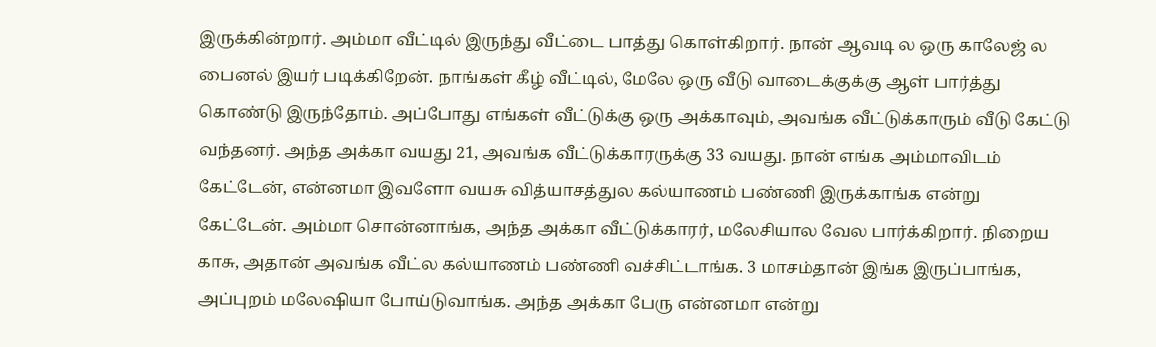இருக்கின்றார். அம்மா வீட்டில் இருந்து வீட்டை பாத்து கொள்கிறார். நான் ஆவடி ல ஒரு காலேஜ் ல பைனல் இயர் படிக்கிறேன். நாங்கள் கீழ் வீட்டில், மேலே ஒரு வீடு வாடைக்குக்கு ஆள் பார்த்து கொண்டு இருந்தோம். அப்போது எங்கள் வீட்டுக்கு ஒரு அக்காவும், அவங்க வீட்டுக்காரும் வீடு கேட்டு வந்தனர். அந்த அக்கா வயது 21, அவங்க வீட்டுக்காரருக்கு 33 வயது. நான் எங்க அம்மாவிடம் கேட்டேன், என்னமா இவளோ வயசு வித்யாசத்துல கல்யாணம் பண்ணி இருக்காங்க என்று கேட்டேன். அம்மா சொன்னாங்க, அந்த அக்கா வீட்டுக்காரர், மலேசியால வேல பார்க்கிறார். நிறைய காசு, அதான் அவங்க வீட்ல கல்யாணம் பண்ணி வச்சிட்டாங்க. 3 மாசம்தான் இங்க இருப்பாங்க, அப்புறம் மலேஷியா போய்டுவாங்க. அந்த அக்கா பேரு என்னமா என்று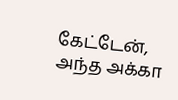கேட்டேன், அந்த அக்கா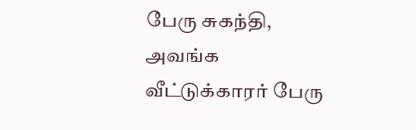பேரு சுகந்தி, அவங்க வீட்டுக்காரர் பேரு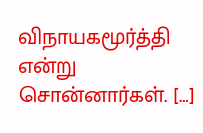விநாயகமூர்த்தி என்று சொன்னார்கள். […]